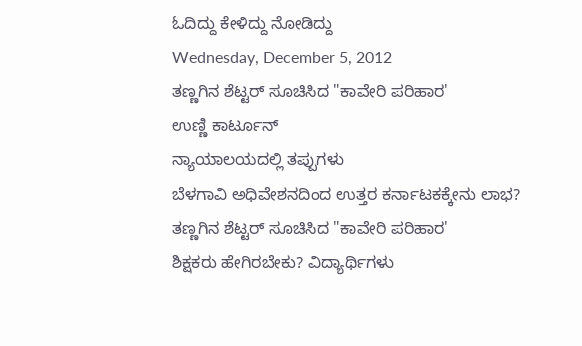ಓದಿದ್ದು ಕೇಳಿದ್ದು ನೋಡಿದ್ದು
Wednesday, December 5, 2012
ತಣ್ಣಗಿನ ಶೆಟ್ಟರ್ ಸೂಚಿಸಿದ "ಕಾವೇರಿ ಪರಿಹಾರ'
ಉಣ್ಣಿ ಕಾರ್ಟೂನ್
ನ್ಯಾಯಾಲಯದಲ್ಲಿ ತಪ್ಪುಗಳು
ಬೆಳಗಾವಿ ಅಧಿವೇಶನದಿಂದ ಉತ್ತರ ಕರ್ನಾಟಕಕ್ಕೇನು ಲಾಭ?
ತಣ್ಣಗಿನ ಶೆಟ್ಟರ್ ಸೂಚಿಸಿದ "ಕಾವೇರಿ ಪರಿಹಾರ'
ಶಿಕ್ಷಕರು ಹೇಗಿರಬೇಕು? ವಿದ್ಯಾರ್ಥಿಗಳು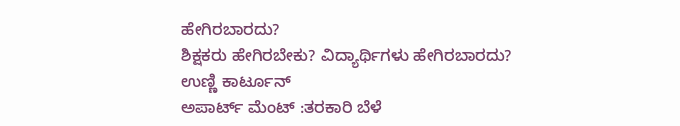ಹೇಗಿರಬಾರದು?
ಶಿಕ್ಷಕರು ಹೇಗಿರಬೇಕು? ವಿದ್ಯಾರ್ಥಿಗಳು ಹೇಗಿರಬಾರದು?
ಉಣ್ಣಿ ಕಾರ್ಟೂನ್
ಅಪಾರ್ಟ್ ಮೆಂಟ್ :ತರಕಾರಿ ಬೆಳೆ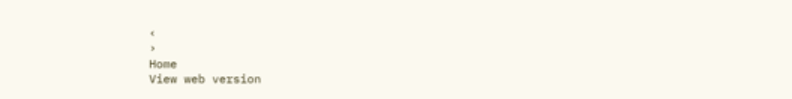‹
›
Home
View web version